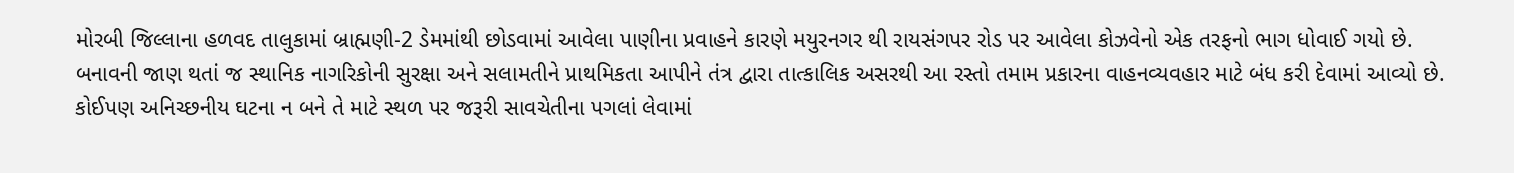મોરબી જિલ્લાના હળવદ તાલુકામાં બ્રાહ્મણી-2 ડેમમાંથી છોડવામાં આવેલા પાણીના પ્રવાહને કારણે મયુરનગર થી રાયસંગપર રોડ પર આવેલા કોઝવેનો એક તરફનો ભાગ ધોવાઈ ગયો છે. બનાવની જાણ થતાં જ સ્થાનિક નાગરિકોની સુરક્ષા અને સલામતીને પ્રાથમિકતા આપીને તંત્ર દ્વારા તાત્કાલિક અસરથી આ રસ્તો તમામ પ્રકારના વાહનવ્યવહાર માટે બંધ કરી દેવામાં આવ્યો છે. કોઈપણ અનિચ્છનીય ઘટના ન બને તે માટે સ્થળ પર જરૂરી સાવચેતીના પગલાં લેવામાં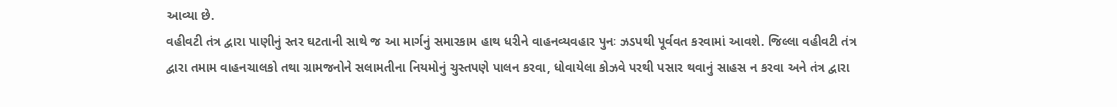આવ્યા છે.
વહીવટી તંત્ર દ્વારા પાણીનું સ્તર ઘટતાની સાથે જ આ માર્ગનું સમારકામ હાથ ધરીને વાહનવ્યવહાર પુનઃ ઝડપથી પૂર્વવત કરવામાં આવશે. જિલ્લા વહીવટી તંત્ર દ્વારા તમામ વાહનચાલકો તથા ગ્રામજનોને સલામતીના નિયમોનું ચુસ્તપણે પાલન કરવા, ધોવાયેલા કોઝવે પરથી પસાર થવાનું સાહસ ન કરવા અને તંત્ર દ્વારા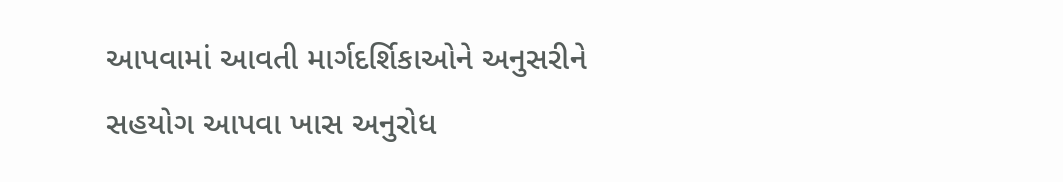આપવામાં આવતી માર્ગદર્શિકાઓને અનુસરીને સહયોગ આપવા ખાસ અનુરોધ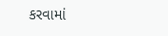કરવામાં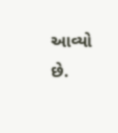આવ્યો છે.